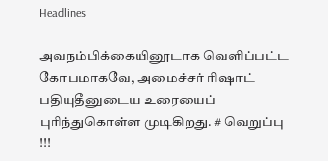Headlines

அவநம்பிக்கையினூடாக வெளிப்பட்ட கோபமாகவே, அமைச்சர் ரிஷாட் பதியுதீனுடைய உரையைப் புரிந்துகொள்ள முடிகிறது. # வெறுப்பு !!!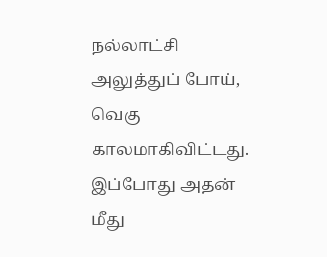நல்லாட்சி அலுத்துப் போய், வெகு காலமாகிவிட்டது. இப்போது அதன் மீது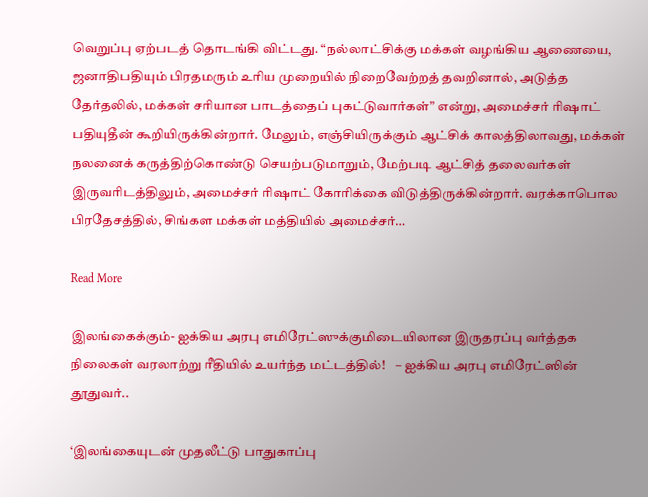வெறுப்பு ஏற்படத் தொடங்கி விட்டது. “நல்லாட்சிக்கு மக்கள் வழங்கிய ஆணையை, ஜனாதிபதியும் பிரதமரும் உரிய முறையில் நிறைவேற்றத் தவறினால், அடுத்த தேர்தலில், மக்கள் சரியான பாடத்தைப் புகட்டுவார்கள்” என்று, அமைச்சர் ரிஷாட் பதியுதீன் கூறியிருக்கின்றார். மேலும், எஞ்சியிருக்கும் ஆட்சிக் காலத்திலாவது, மக்கள் நலனைக் கருத்திற்கொண்டு செயற்படுமாறும், மேற்படி ஆட்சித் தலைவர்கள் இருவரிடத்திலும், அமைச்சர் ரிஷாட் கோரிக்கை விடுத்திருக்கின்றார். வரக்காபொல பிரதேசத்தில், சிங்கள மக்கள் மத்தியில் அமைச்சர்…

Read More

இலங்கைக்கும்- ஐக்கிய அரபு எமிரேட்ஸுக்குமிடையிலான இருதரப்பு வர்த்தக நிலைகள் வரலாற்று ரீதியில் உயர்ந்த மட்டத்தில்!    – ஐக்கிய அரபு எமிரேட்ஸின் தூதுவர்..

‘இலங்கையுடன் முதலீட்டு பாதுகாப்பு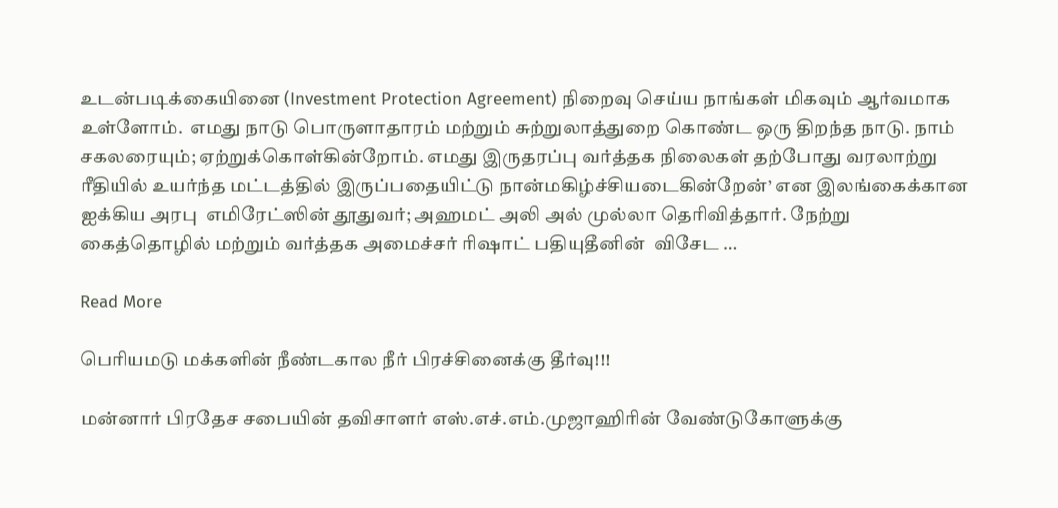உடன்படிக்கையினை (Investment Protection Agreement) நிறைவு செய்ய நாங்கள் மிகவும் ஆர்வமாக உள்ளோம்.  எமது நாடு பொருளாதாரம் மற்றும் சுற்றுலாத்துறை கொண்ட ஒரு திறந்த நாடு. நாம் சகலரையும்; ஏற்றுக்கொள்கின்றோம். எமது இருதரப்பு வர்த்தக நிலைகள் தற்போது வரலாற்று ரீதியில் உயர்ந்த மட்டத்தில் இருப்பதையிட்டு நான்மகிழ்ச்சியடைகின்றேன்’ என இலங்கைக்கான ஐக்கிய அரபு  எமிரேட்ஸின் தூதுவர்; அஹமட் அலி அல் முல்லா தெரிவித்தார். நேற்று கைத்தொழில் மற்றும் வர்த்தக அமைச்சர் ரிஷாட் பதியுதீனின்  விசேட …

Read More

பெரியமடு மக்களின் நீண்டகால நீர் பிரச்சினைக்கு தீர்வு!!!

மன்னார் பிரதேச சபையின் தவிசாளர் எஸ்.எச்.எம்.முஜாஹிரின் வேண்டுகோளுக்கு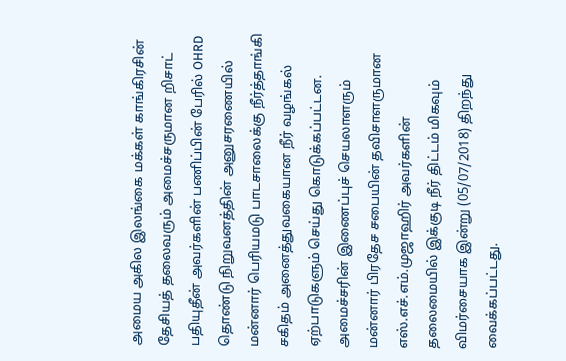அமைய அகில இலங்கை மக்கள் காங்கிரசின் தேசியத் தலைவரும் அமைச்சருமான றிசாட் பதியுதீன் அவர்களின் பணிப்பின் பேரில் OHRD தொண்டு நிறுவனத்தின் அனுசரணையில் மன்னார் பெரியமடு பாடசாலைக்கு நீர்த்தாங்கி சகிதம் அனைத்துவகையான நீர் வழங்கல் ஏற்பாடுகளும் செய்து கொடுக்கப்பட்டன. அமைச்சரின் இணைப்புச் செயலாளரும் மன்னார் பிரதேச சபையின் தவிசாளருமான எஸ்.எச்.எம்.முஜாஹிர் அவர்களின் தலைமையில் இக்குடி நீர் திட்டம் மிகவும் விமர்சையாக இன்று (05/07/2018) திறந்து வைக்கப்பட்டது.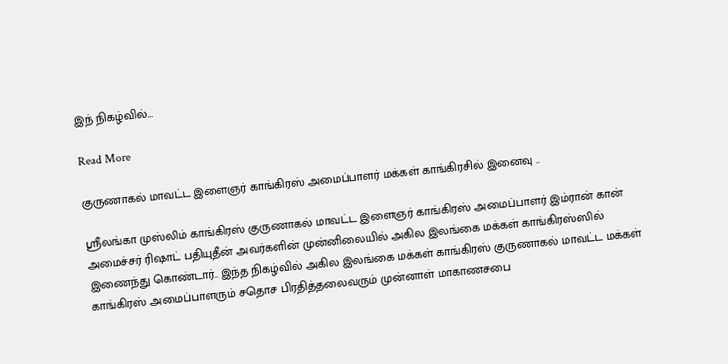இந் நிகழ்வில்…

Read More

குருணாகல் மாவட்ட இளைஞர் காங்கிரஸ் அமைப்பாளர் மக்கள் காங்கிரசில் இனைவு ..

ஸ்ரீலங்கா முஸ்லிம் காங்கிரஸ் குருணாகல் மாவட்ட இளைஞர் காங்கிரஸ் அமைப்பாளர் இம்ரான் கான் அமைச்சர் ரிஷாட் பதியுதீன் அவர்களின் முன்னிலையில் அகில இலங்கை மக்கள் காங்கிரஸ்ஸில் இணைந்து கொண்டார்.. இந்த நிகழ்வில் அகில இலங்கை மக்கள் காங்கிரஸ் குருணாகல் மாவட்ட மக்கள் காங்கிரஸ் அமைப்பாளரும் சதொச பிரதித்தலைவரும் முன்னாள் மாகாணசபை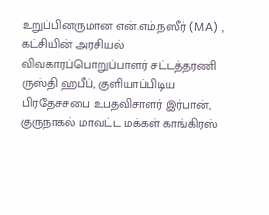உறுப்பினருமான என்.எம்.நஸீர் (MA) , கட்சியின் அரசியல் விவகாரப்பொறுப்பாளர் சட்டத்தரணி ருஸ்தி ஹபீப், குளியாப்பிடிய பிரதேசசபை உபதவிசாளர் இர்பான், குருநாகல் மாவட்ட மக்கள் காங்கிரஸ்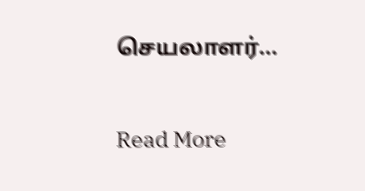செயலாளர்…

Read More